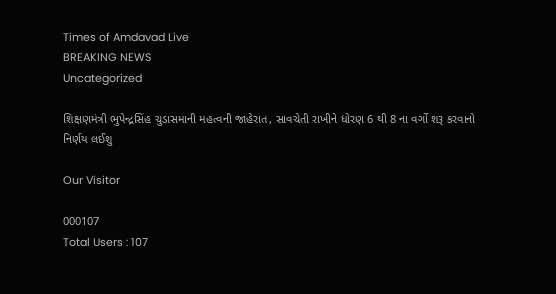Times of Amdavad Live
BREAKING NEWS
Uncategorized

શિક્ષણમંત્રી ભુપેન્દ્રસિંહ ચુડાસમાની મહત્વની જાહેરાત, સાવચેતી રાખીને ધોરણ 6 થી 8 ના વર્ગો શરૂ કરવાનો નિર્ણય લઈશુ

Our Visitor

000107
Total Users : 107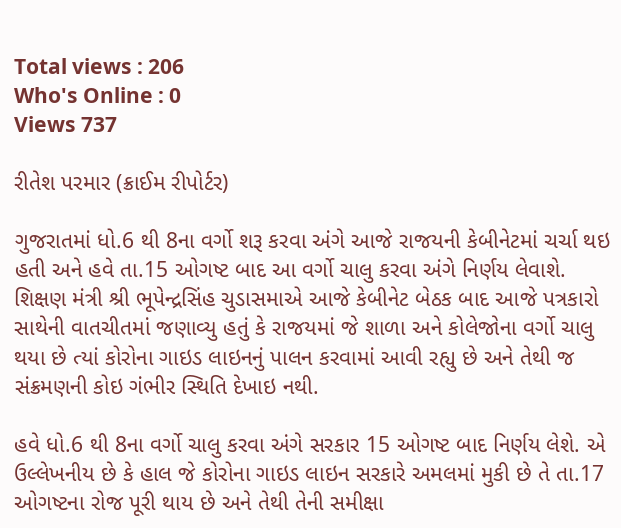Total views : 206
Who's Online : 0
Views 737

રીતેશ પરમાર (ક્રાઈમ રીપોર્ટર)

ગુજરાતમાં ધો.6 થી 8ના વર્ગો શરૂ કરવા અંગે આજે રાજયની કેબીનેટમાં ચર્ચા થઇ હતી અને હવે તા.15 ઓગષ્ટ બાદ આ વર્ગો ચાલુ કરવા અંગે નિર્ણય લેવાશે. શિક્ષણ મંત્રી શ્રી ભૂપેન્દ્રસિંહ ચુડાસમાએ આજે કેબીનેટ બેઠક બાદ આજે પત્રકારો સાથેની વાતચીતમાં જણાવ્યુ હતું કે રાજયમાં જે શાળા અને કોલેજોના વર્ગો ચાલુ થયા છે ત્યાં કોરોના ગાઇડ લાઇનનું પાલન કરવામાં આવી રહ્યુ છે અને તેથી જ સંક્રમણની કોઇ ગંભીર સ્થિતિ દેખાઇ નથી.

હવે ધો.6 થી 8ના વર્ગો ચાલુ કરવા અંગે સરકાર 15 ઓગષ્ટ બાદ નિર્ણય લેશે. એ ઉલ્લેખનીય છે કે હાલ જે કોરોના ગાઇડ લાઇન સરકારે અમલમાં મુકી છે તે તા.17 ઓગષ્ટના રોજ પૂરી થાય છે અને તેથી તેની સમીક્ષા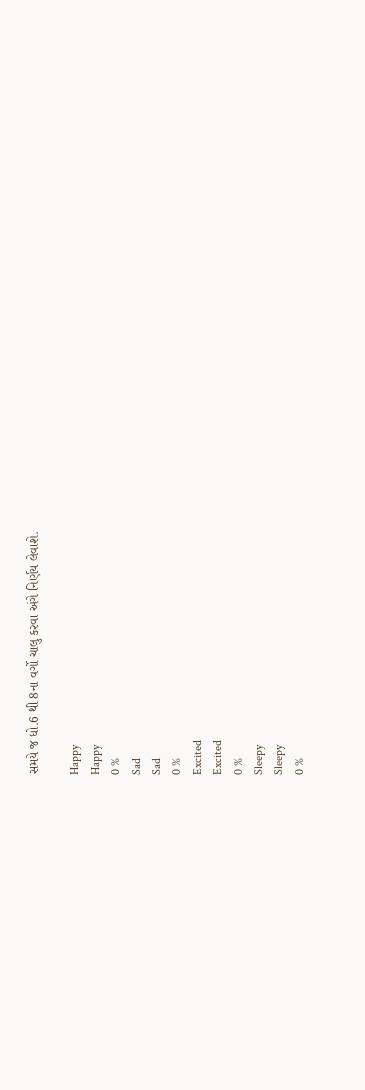સમયે જ ધો.6 થી 8ના વર્ગો ચાલુ કરવા અંગે નિર્ણય લેવાશે.

Happy
Happy
0 %
Sad
Sad
0 %
Excited
Excited
0 %
Sleepy
Sleepy
0 %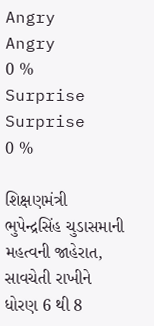Angry
Angry
0 %
Surprise
Surprise
0 %

શિક્ષણમંત્રી ભુપેન્દ્રસિંહ ચુડાસમાની મહત્વની જાહેરાત, સાવચેતી રાખીને ધોરણ 6 થી 8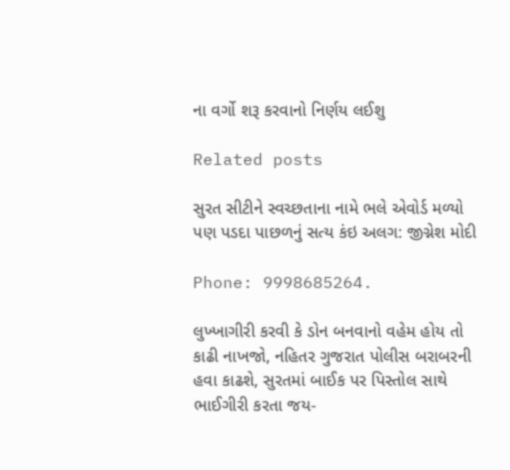ના વર્ગો શરૂ કરવાનો નિર્ણય લઈશુ

Related posts

સુરત સીટીને સ્વચ્છતાના નામે ભલે એવોર્ડ મળ્યો પણ પડદા પાછળનું સત્ય કંઇ અલગ: જીગ્નેશ મોદી

Phone: 9998685264.

લુખ્ખાગીરી કરવી કે ડોન બનવાનો વહેમ હોય તો કાઢી નાખજો, નહિતર ગુજરાત પોલીસ બરાબરની હવા કાઢશે, સુરતમાં બાઈક પર પિસ્તોલ સાથે ભાઈગીરી કરતા જય-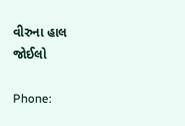વીરુના હાલ જોઈલો

Phone: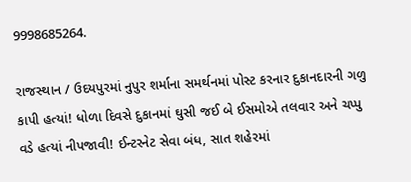9998685264.

રાજસ્થાન / ઉદયપુરમાં નુપુર શર્માના સમર્થનમાં પોસ્ટ કરનાર દુકાનદારની ગળુ કાપી હત્યાં! ધોળા દિવસે દુકાનમાં ઘુસી જઈ બે ઈસમોએ તલવાર અને ચપ્પુ વડે હત્યાં નીપજાવી! ઈન્ટરનેટ સેવા બંધ, સાત શહેરમાં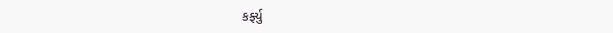કર્ફ્યુ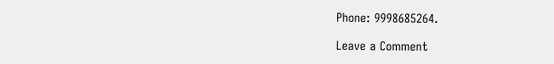Phone: 9998685264.

Leave a Comment